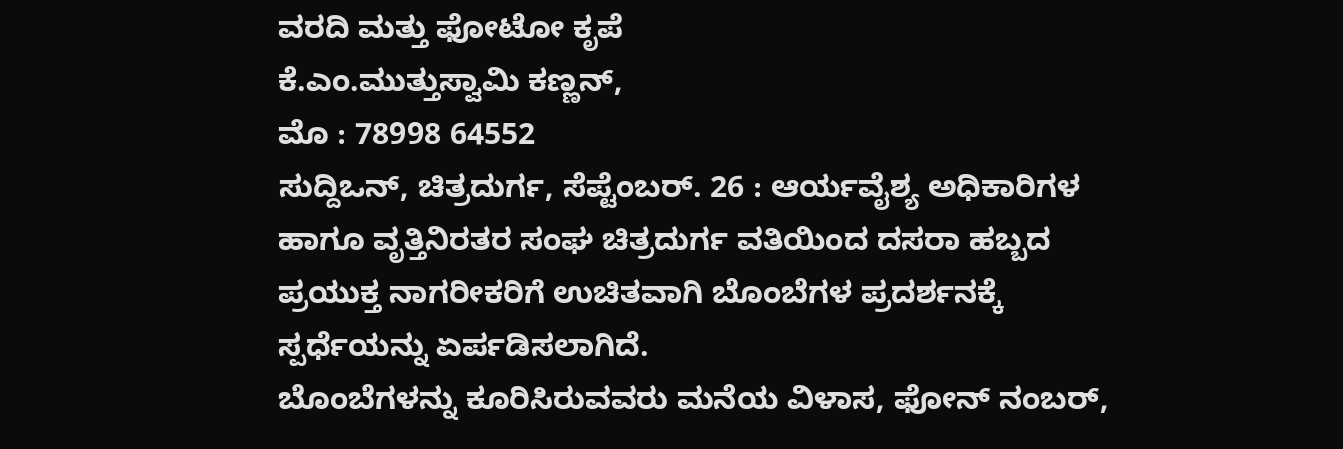ವರದಿ ಮತ್ತು ಫೋಟೋ ಕೃಪೆ
ಕೆ.ಎಂ.ಮುತ್ತುಸ್ವಾಮಿ ಕಣ್ಣನ್,
ಮೊ : 78998 64552
ಸುದ್ದಿಒನ್, ಚಿತ್ರದುರ್ಗ, ಸೆಪ್ಟೆಂಬರ್. 26 : ಆರ್ಯವೈಶ್ಯ ಅಧಿಕಾರಿಗಳ ಹಾಗೂ ವೃತ್ತಿನಿರತರ ಸಂಘ ಚಿತ್ರದುರ್ಗ ವತಿಯಿಂದ ದಸರಾ ಹಬ್ಬದ ಪ್ರಯುಕ್ತ ನಾಗರೀಕರಿಗೆ ಉಚಿತವಾಗಿ ಬೊಂಬೆಗಳ ಪ್ರದರ್ಶನಕ್ಕೆ ಸ್ಪರ್ಧೆಯನ್ನು ಏರ್ಪಡಿಸಲಾಗಿದೆ.
ಬೊಂಬೆಗಳನ್ನು ಕೂರಿಸಿರುವವರು ಮನೆಯ ವಿಳಾಸ, ಫೋನ್ ನಂಬರ್,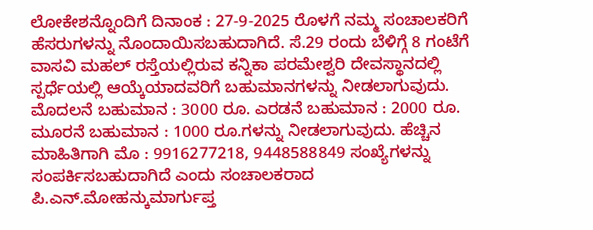ಲೋಕೇಶನ್ನೊಂದಿಗೆ ದಿನಾಂಕ : 27-9-2025 ರೊಳಗೆ ನಮ್ಮ ಸಂಚಾಲಕರಿಗೆ ಹೆಸರುಗಳನ್ನು ನೊಂದಾಯಿಸಬಹುದಾಗಿದೆ. ಸೆ.29 ರಂದು ಬೆಳಿಗ್ಗೆ 8 ಗಂಟೆಗೆ ವಾಸವಿ ಮಹಲ್ ರಸ್ತೆಯಲ್ಲಿರುವ ಕನ್ನಿಕಾ ಪರಮೇಶ್ವರಿ ದೇವಸ್ಥಾನದಲ್ಲಿ ಸ್ಪರ್ಧೆಯಲ್ಲಿ ಆಯ್ಕೆಯಾದವರಿಗೆ ಬಹುಮಾನಗಳನ್ನು ನೀಡಲಾಗುವುದು.
ಮೊದಲನೆ ಬಹುಮಾನ : 3000 ರೂ. ಎರಡನೆ ಬಹುಮಾನ : 2000 ರೂ. ಮೂರನೆ ಬಹುಮಾನ : 1000 ರೂ.ಗಳನ್ನು ನೀಡಲಾಗುವುದು. ಹೆಚ್ಚಿನ ಮಾಹಿತಿಗಾಗಿ ಮೊ : 9916277218, 9448588849 ಸಂಖ್ಯೆಗಳನ್ನು ಸಂಪರ್ಕಿಸಬಹುದಾಗಿದೆ ಎಂದು ಸಂಚಾಲಕರಾದ ಪಿ.ಎನ್.ಮೋಹನ್ಕುಮಾರ್ಗುಪ್ತ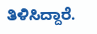ತಿಳಿಸಿದ್ದಾರೆ.